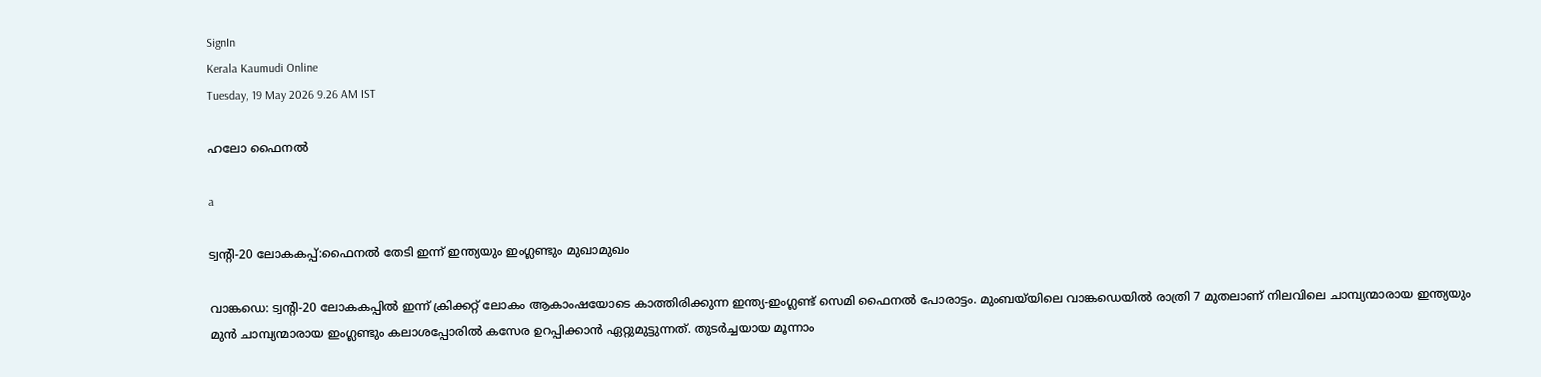SignIn
Kerala Kaumudi Online
Tuesday, 19 May 2026 9.26 AM IST

ഹലോ ഫൈനൽ

a

ട്വന്റി-20 ലോകകപ്പ്:ഫൈനൽ തേടി ഇന്ന് ഇന്ത്യയും ഇംഗ്ലണ്ടും മുഖാമുഖം

വാങ്കഡെ: ട്വന്റി-20 ലോകകപ്പ‌ിൽ ഇന്ന് ക്രിക്കറ്റ് ലോകം ആകാംഷയോടെ കാത്തിരിക്കുന്ന ഇന്ത്യ-ഇംഗ്ലണ്ട് സെമി ഫൈനൽ പോരാട്ടം. മുംബയ്‌‌യിലെ വാങ്കഡെയിൽ രാത്രി 7 മുതലാണ് നിലവിലെ ചാമ്പ്യന്മാരായ ഇന്ത്യയും മുൻ ചാമ്പ്യന്മാരായ ഇംഗ്ലണ്ടും കലാശപ്പോരിൽ കസേര ഉറപ്പിക്കാൻ ഏറ്റുമുട്ടുന്നത്. തുടർച്ചയായ മൂന്നാം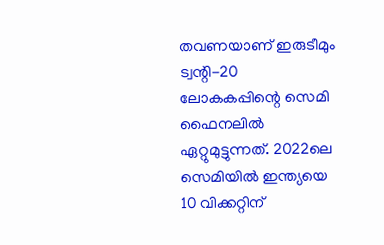തവണയാണ് ഇരുടീമും ട്വന്റി-20 ലോകകപ്പിന്റെ സെമി ഫൈനലിൽ ഏറ്റുമുട്ടുന്നത്. 2022ലെ സെമിയിൽ ഇന്ത്യയെ 10 വിക്കറ്റിന്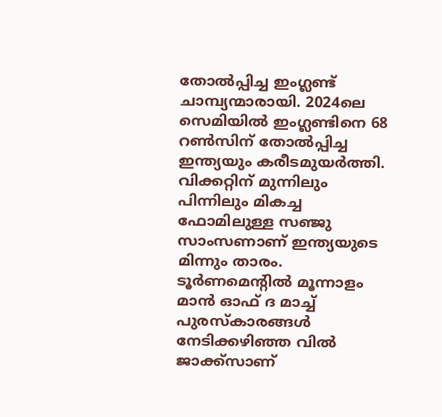തോൽപ്പിച്ച ഇംഗ്ലണ്ട് ചാമ്പ്യന്മാരായി. 2024ലെ സെമിയിൽ ഇംഗ്ലണ്ടിനെ 68 റൺസിന് തോൽപ്പിച്ച ഇന്ത്യയും കരീടമുയർത്തി. വിക്കറ്റിന് മുന്നിലും പിന്നിലും മികച്ച ഫോമിലുള്ള സഞ്ജു സാംസണാണ് ഇന്ത്യയുടെ മിന്നും താരം. ടൂർണമെന്റിൽ മൂന്നാളം മാൻ ഓഫ് ദ മാച്ച് പുരസ്കാരങ്ങൾ നേടിക്കഴിഞ്ഞ വിൽ ജാക്ക്‌സാണ്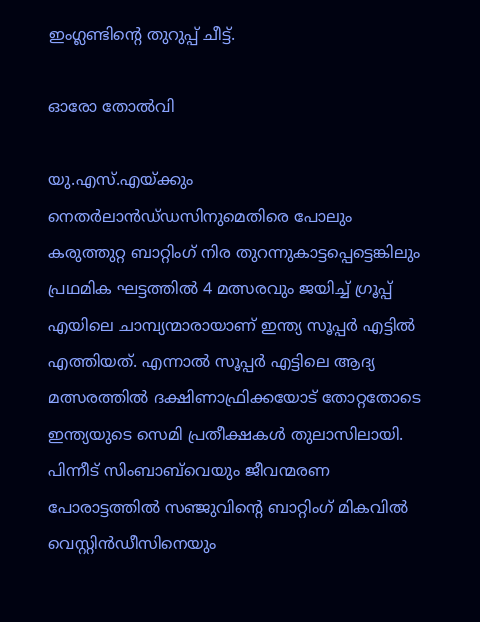ഇംഗ്ലണ്ടിന്റെ തുറുപ്പ് ചീട്ട്.

ഓരോ തോൽവി

യു.എസ്.എയ്‌ക്കും നെതർലാൻഡ്‌ഡസിനുമെതിരെ പോലും കരുത്തുറ്റ ബാറ്റിംഗ് നിര തുറന്നുകാട്ടപ്പെട്ടെങ്കിലും പ്രഥമിക ഘട്ടത്തിൽ 4 മത്സരവും ജയിച്ച് ഗ്രൂപ്പ് എയിലെ ചാമ്പ്യന്മാരായാണ് ഇന്ത്യ സൂപ്പർ എട്ടിൽ എത്തിയത്. എന്നാൽ സൂപ്പർ എട്ടിലെ ആദ്യ മത്സരത്തിൽ ദക്ഷിണാഫ്രിക്കയോട് തോറ്റതോടെ ഇന്ത്യയുടെ സെമി പ്രതീക്ഷകൾ തുലാസിലായി. പിന്നീട് സിംബാബ്‌വെയും ജീവന്മരണ പോരാട്ടത്തിൽ സഞ്ജുവിന്റെ ബാറ്റിംഗ് മികവിൽ വെസ്റ്റിൻഡീസിനെയും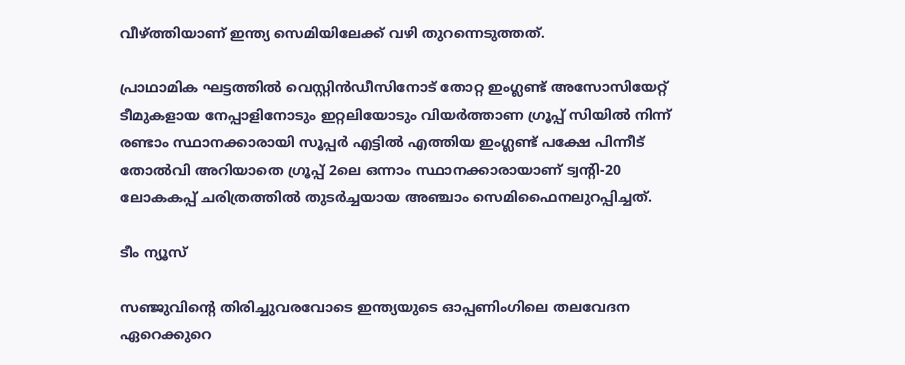വീഴ്‌ത്തിയാണ് ഇന്ത്യ സെമിയിലേക്ക് വഴി തുറന്നെടുത്തത്.

പ്രാഥാമിക ഘട്ടത്തിൽ വെസ്റ്റിൻഡീസിനോട് തോറ്റ ഇംഗ്ലണ്ട് അസോസിയേറ്റ് ടീമുകളായ നേപ്പാളിനോടും ഇറ്റലിയോടും വിയർത്താണ ഗ്രൂപ്പ് സിയിൽ നിന്ന് രണ്ടാം സ്ഥാനക്കാരായി സൂപ്പർ എട്ടിൽ എത്തിയ ഇംഗ്ലണ്ട് പക്ഷേ പിന്നീട് തോൽവി അറിയാതെ ഗ്രൂപ്പ് 2ലെ ഒന്നാം സ്ഥാനക്കാരായാണ് ട്വന്റി-20 ലോകകപ്പ് ചരിത്രത്തിൽ തുടർച്ചയായ അഞ്ചാം സെമിഫൈനലുറപ്പിച്ചത്.

ടീം ന്യൂസ്

സഞ്ജുവിന്റെ തിരിച്ചുവരവോടെ ഇന്ത്യയുടെ ഓപ്പണിംഗിലെ തലവേദന ഏറെക്കുറെ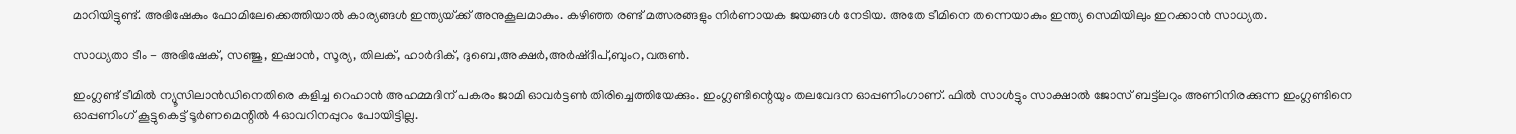മാറിയിട്ടുണ്ട്. അഭിഷേകും ഫോമിലേക്കെത്തിയാൽ കാര്യങ്ങൾ ഇന്ത്യയ്‌ക്ക് അനുകൂലമാകും. കഴിഞ്ഞ രണ്ട് മത്സരങ്ങളും നിർണായക ജയങ്ങൾ നേടിയ. അതേ ടീമിനെ തന്നെയാകും ഇന്ത്യ സെമിയിലും ഇറക്കാൻ സാധ്യത.

സാധ്യതാ ടീം - അഭിഷേക്, സഞ്ജു, ഇഷാൻ, സൂര്യ, തിലക്, ഹാർദിക്, ദുബെ,അക്ഷർ,അർഷ്‌ദീപ്,ബുംറ,വരുൺ.

ഇംഗ്ലണ്ട് ടീമിൽ ന്യൂസിലാൻഡിനെതിരെ കളിച്ച റെഹാൻ അഹമ്മദിന് പകരം ജാമി ഓവർട്ടൺ തിരിച്ചെത്തിയേക്കും. ഇംഗ്ലണ്ടിന്റെയും തലവേദന ഓപ്പണിംഗാണ്. ഫിൽ സാൾട്ടും സാക്ഷാൽ ജോസ് ബട്ട്‌ലറും അണിനിരക്കുന്ന ഇംഗ്ലണ്ടിനെ ഓപ്പണിംഗ് കൂട്ടുകെട്ട് ടൂർണമെന്റിൽ 4ഓവറിനപ്പുറം പോയിട്ടില്ല.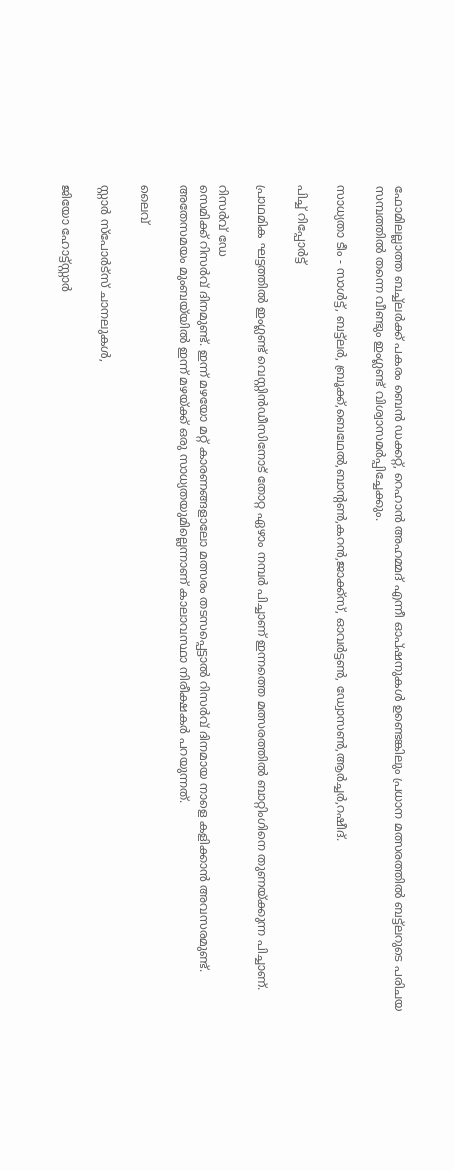ഫോമിലല്ലാത്ത ബച്ച്‌ലർക്ക് പകരം ബെൻ ‌ഡക്കറ്റ്, റെഹാൻ അഹമ്മദ് എന്നീ ഓപ്‌ഷനുകൾ ഉണ്ടെങ്കിലും പ്രധാന മത്സരത്തിൽ ബട്ട്‌ലറുടെ പരിചയ സമ്പത്തിൽ തന്നെ വീണ്ടും ഇംഗ്ലണ്ട് വിശ്വാസമർപ്പിച്ചേക്കും.

സാധ്യതാ ടീം - സാൾട്ട്, ബട്ട്‌ലർ, ബ്രൂക്ക്,ബെഥേൽ,ബാന്റൺ,കറൻ,ജാ‌ക്ക്‌സ്, ഓവർട്ടൺ, ഡ്വോസൺ,ആർച്ചർ,റഷീദ്.

പിച്ച് റിപ്പോർട്ട്

പ്രാഥമിക ഘട്ടത്തിൽ ഇംഗ്ലണ്ട് വെസ്റ്റിൻഡീസിനോട് തോറ്റ ഏഴാം നമ്പർ പിച്ചാണ് ഇന്നത്തെ മത്സരത്തിൽ ബാറ്റിംഗിനെ തുണയ്‌ക്കുന്ന പിച്ചാണ്.

റിസർവ് ഡേ
സെമിക്ക് റിസർവ് ദിനമുണ്ട്. ഇന്ന് മഴയോ മറ്റ് കാരണങ്ങളാലോ മത്സരം തടസപ്പെട്ടാൽ റിസർവ് ദിനമായ നാളെ കളിക്കാൻ അവസരമുണ്ട്. അതേസമയം മുംബയ്‌യിൽ ഇന്ന് മഴയ്‌ക്ക് ഒരു സാധ്യതയുമില്ലെന്നാണ് കാലാവസ്ഥാ നിരീക്ഷകർ പറയുന്നത്.

ലൈവ്

സ്റ്റാർ സ്‌പോർട്സ് ചാനലുകൾ,

ജിയോ ഹോട്ട്‌സ്റ്റാർ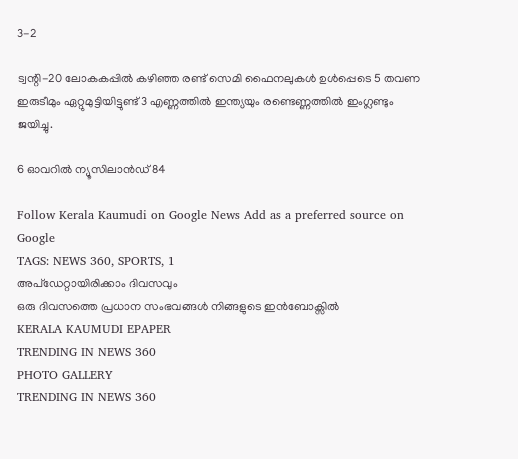3-2

ട്വന്റി-20 ലോകകപ്പിൽ കഴി‌ഞ്ഞ രണ്ട് സെമി ഫൈനലുകൾ ഉൾപ്പെടെ 5 തവണ ഇരുടീമും ഏറ്റുമുട്ടിയിട്ടുണ്ട് 3 എണ്ണത്തിൽ ഇന്ത്യയും രണ്ടെണ്ണത്തിൽ ഇംഗ്ലണ്ടും ജയിച്ചു.

6 ഓവറിൽ ന്യൂസിലാൻഡ് 84

Follow Kerala Kaumudi on Google News Add as a preferred source on Google
TAGS: NEWS 360, SPORTS, 1
അപ്ഡേറ്റായിരിക്കാം ദിവസവും
ഒരു ദിവസത്തെ പ്രധാന സംഭവങ്ങൾ നിങ്ങളുടെ ഇൻബോക്സിൽ
KERALA KAUMUDI EPAPER
TRENDING IN NEWS 360
PHOTO GALLERY
TRENDING IN NEWS 360